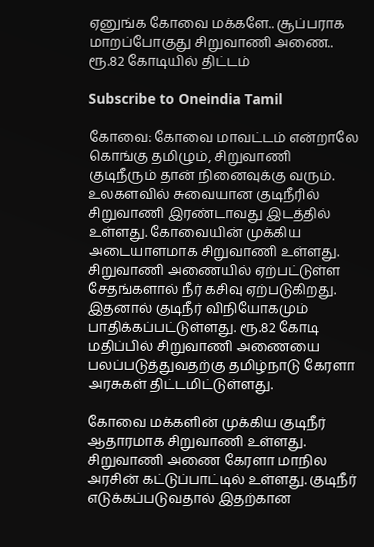ஏனுங்க கோவை மக்களே.. சூப்பராக மாறப்போகுது சிறுவாணி அணை.. ரூ.82 கோடியில் திட்டம்

Subscribe to Oneindia Tamil

கோவை: கோவை மாவட்டம் என்றாலே கொங்கு தமிழும், சிறுவாணி குடிநீரும் தான் நினைவுக்கு வரும். உலகளவில் சுவையான குடிநீரில் சிறுவாணி இரண்டாவது இடத்தில் உள்ளது. கோவையின் முக்கிய அடையாளமாக சிறுவாணி உள்ளது. சிறுவாணி அணையில் ஏற்பட்டுள்ள சேதங்களால் நீர் கசிவு ஏற்படுகிறது. இதனால் குடிநீர் விநியோகமும் பாதிக்கப்பட்டுள்ளது. ரூ.82 கோடி மதிப்பில் சிறுவாணி அணையை பலப்படுத்துவதற்கு தமிழ்நாடு கேரளா அரசுகள் திட்டமிட்டுள்ளது.

கோவை மக்களின் முக்கிய குடிநீர் ஆதாரமாக சிறுவாணி உள்ளது. சிறுவாணி அணை கேரளா மாநில அரசின் கட்டுப்பாட்டில் உள்ளது. குடிநீர் எடுக்கப்படுவதால் இதற்கான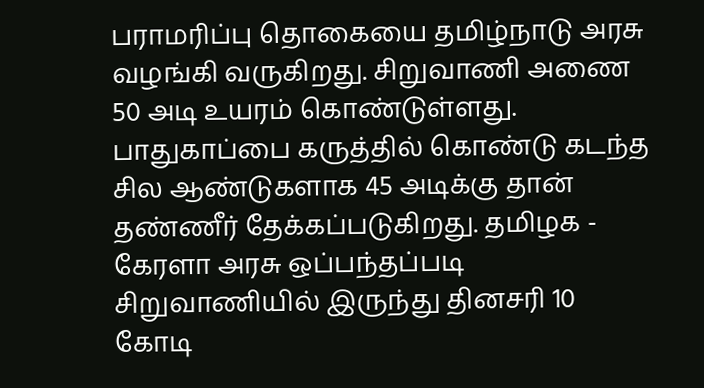பராமரிப்பு தொகையை தமிழ்நாடு அரசு வழங்கி வருகிறது. சிறுவாணி அணை 50 அடி உயரம் கொண்டுள்ளது. பாதுகாப்பை கருத்தில் கொண்டு கடந்த சில ஆண்டுகளாக 45 அடிக்கு தான் தண்ணீர் தேக்கப்படுகிறது. தமிழக - கேரளா அரசு ஒப்பந்தப்படி சிறுவாணியில் இருந்து தினசரி 10 கோடி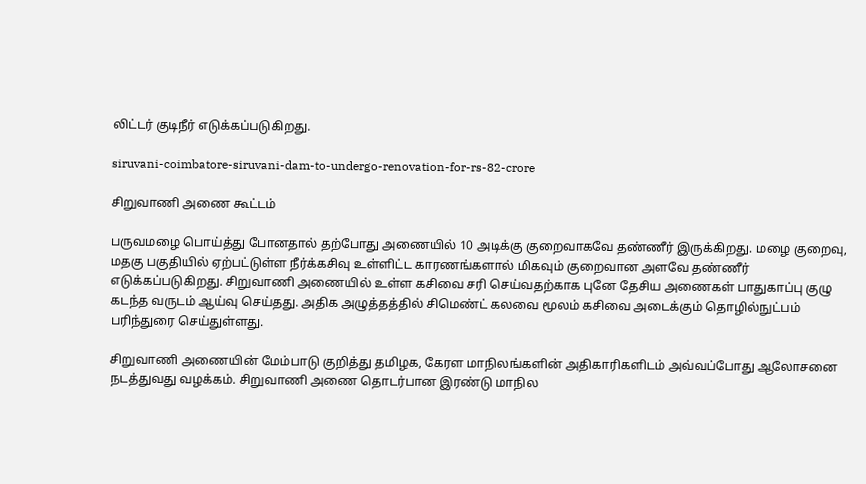லிட்டர் குடிநீர் எடுக்கப்படுகிறது.

siruvani-coimbatore-siruvani-dam-to-undergo-renovation-for-rs-82-crore

சிறுவாணி அணை கூட்டம்

பருவமழை பொய்த்து போனதால் தற்போது அணையில் 10 அடிக்கு குறைவாகவே தண்ணீர் இருக்கிறது. மழை குறைவு, மதகு பகுதியில் ஏற்பட்டுள்ள நீர்க்கசிவு உள்ளிட்ட காரணங்களால் மிகவும் குறைவான அளவே தண்ணீர் எடுக்கப்படுகிறது. சிறுவாணி அணையில் உள்ள கசிவை சரி செய்வதற்காக புனே தேசிய அணைகள் பாதுகாப்பு குழு கடந்த வருடம் ஆய்வு செய்தது. அதிக அழுத்தத்தில் சிமெண்ட் கலவை மூலம் கசிவை அடைக்கும் தொழில்நுட்பம் பரிந்துரை செய்துள்ளது.

சிறுவாணி அணையின் மேம்பாடு குறித்து தமிழக, கேரள மாநிலங்களின் அதிகாரிகளிடம் அவ்வப்போது ஆலோசனை நடத்துவது வழக்கம். சிறுவாணி அணை தொடர்பான இரண்டு மாநில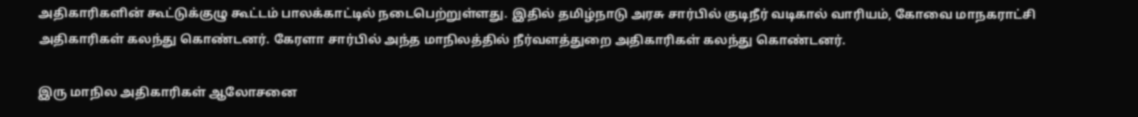அதிகாரிகளின் கூட்டுக்குழு கூட்டம் பாலக்காட்டில் நடைபெற்றுள்ளது. இதில் தமிழ்நாடு அரசு சார்பில் குடிநீர் வடிகால் வாரியம், கோவை மாநகராட்சி அதிகாரிகள் கலந்து கொண்டனர். கேரளா சார்பில் அந்த மாநிலத்தில் நீர்வளத்துறை அதிகாரிகள் கலந்து கொண்டனர்.

இரு மாநில அதிகாரிகள் ஆலோசனை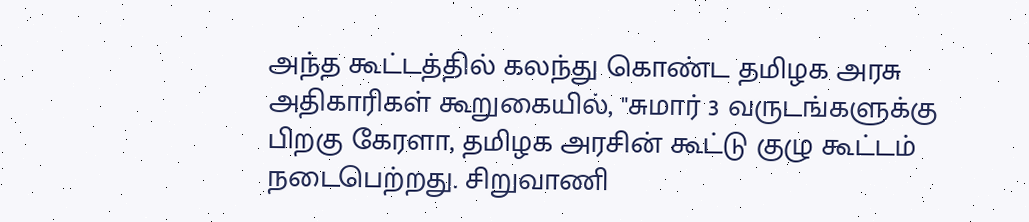அந்த கூட்டத்தில் கலந்து கொண்ட தமிழக அரசு அதிகாரிகள் கூறுகையில், "சுமார் 3 வருடங்களுக்கு பிறகு கேரளா, தமிழக அரசின் கூட்டு குழு கூட்டம் நடைபெற்றது. சிறுவாணி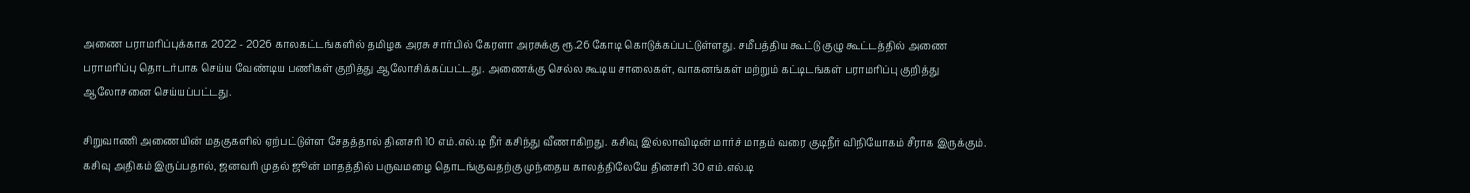அணை பராமரிப்புக்காக 2022 - 2026 காலகட்டங்களில் தமிழக அரசு சார்பில் கேரளா அரசுக்கு ரூ.26 கோடி கொடுக்கப்பட்டுள்ளது. சமீபத்திய கூட்டு குழு கூட்டத்தில் அணை பராமரிப்பு தொடர்பாக செய்ய வேண்டிய பணிகள் குறித்து ஆலோசிக்கப்பட்டது. அணைக்கு செல்ல கூடிய சாலைகள், வாகனங்கள் மற்றும் கட்டிடங்கள் பராமரிப்பு குறித்து ஆலோசனை செய்யப்பட்டது.

சிறுவாணி அணையின் மதகுகளில் ஏற்பட்டுள்ள சேதத்தால் தினசரி 10 எம்.எல்.டி நீர் கசிந்து வீணாகிறது. கசிவு இல்லாவிடின் மார்ச் மாதம் வரை குடிநீர் விநியோகம் சீராக இருக்கும். கசிவு அதிகம் இருப்பதால், ஜனவரி முதல் ஜூன் மாதத்தில் பருவமழை தொடங்குவதற்கு முந்தைய காலத்திலேயே தினசரி 30 எம்.எல்.டி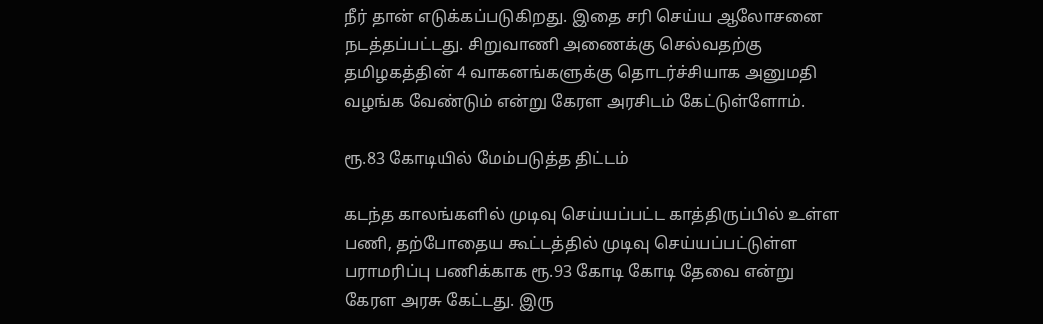நீர் தான் எடுக்கப்படுகிறது. இதை சரி செய்ய ஆலோசனை நடத்தப்பட்டது. சிறுவாணி அணைக்கு செல்வதற்கு தமிழகத்தின் 4 வாகனங்களுக்கு தொடர்ச்சியாக அனுமதி வழங்க வேண்டும் என்று கேரள அரசிடம் கேட்டுள்ளோம்.

ரூ.83 கோடியில் மேம்படுத்த திட்டம்

கடந்த காலங்களில் முடிவு செய்யப்பட்ட காத்திருப்பில் உள்ள பணி, தற்போதைய கூட்டத்தில் முடிவு செய்யப்பட்டுள்ள பராமரிப்பு பணிக்காக ரூ.93 கோடி கோடி தேவை என்று கேரள அரசு கேட்டது. இரு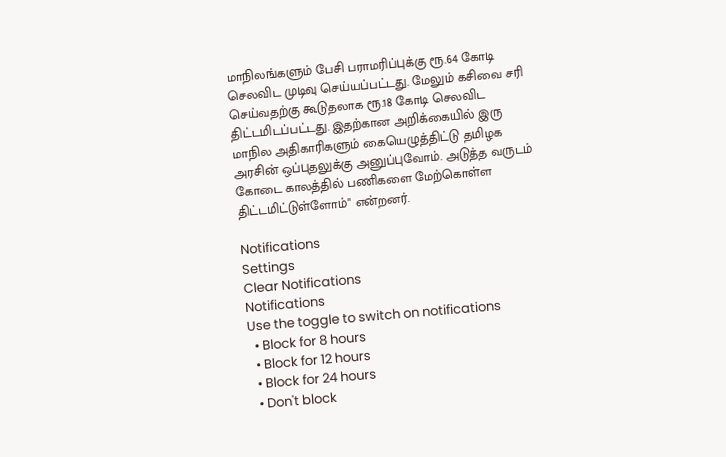மாநிலங்களும் பேசி பராமரிப்புக்கு ரூ.64 கோடி செலவிட முடிவு செய்யப்பட்டது. மேலும் கசிவை சரி செய்வதற்கு கூடுதலாக ரூ.18 கோடி செலவிட திட்டமிடப்பட்டது. இதற்கான அறிக்கையில் இரு மாநில அதிகாரிகளும் கையெழுத்திட்டு தமிழக அரசின் ஒப்புதலுக்கு அனுப்புவோம். அடுத்த வருடம் கோடை காலத்தில் பணிகளை மேற்கொள்ள திட்டமிட்டுள்ளோம்" என்றனர்.

Notifications
Settings
Clear Notifications
Notifications
Use the toggle to switch on notifications
  • Block for 8 hours
  • Block for 12 hours
  • Block for 24 hours
  • Don't block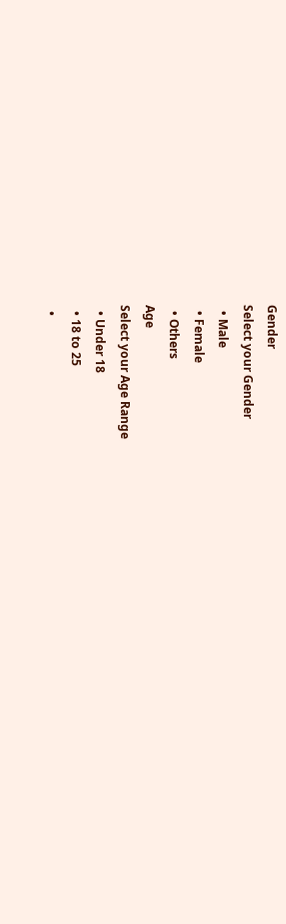Gender
Select your Gender
  • Male
  • Female
  • Others
Age
Select your Age Range
  • Under 18
  • 18 to 25
  •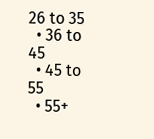26 to 35
  • 36 to 45
  • 45 to 55
  • 55+